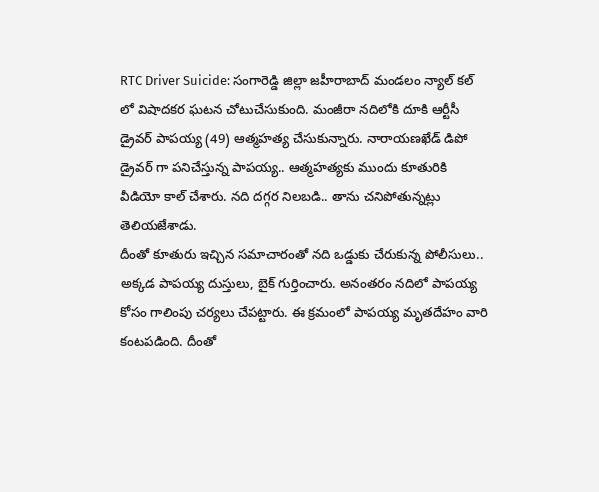RTC Driver Suicide: సంగారెడ్డి జిల్లా జహీరాబాద్ మండలం న్యాల్ కల్ లో విషాదకర ఘటన చోటుచేసుకుంది. మంజీరా నదిలోకి దూకి ఆర్టీసీ డ్రైవర్ పాపయ్య (49) ఆత్మహత్య చేసుకున్నారు. నారాయణఖేడ్ డిపో డ్రైవర్ గా పనిచేస్తున్న పాపయ్య.. ఆత్మహత్యకు ముందు కూతురికి వీడియో కాల్ చేశారు. నది దగ్గర నిలబడి.. తాను చనిపోతున్నట్లు తెలియజేశాడు.
దీంతో కూతురు ఇచ్చిన సమాచారంతో నది ఒడ్డుకు చేరుకున్న పోలీసులు.. అక్కడ పాపయ్య దుస్తులు, బైక్ గుర్తించారు. అనంతరం నదిలో పాపయ్య కోసం గాలింపు చర్యలు చేపట్టారు. ఈ క్రమంలో పాపయ్య మృతదేహం వారి కంటపడింది. దీంతో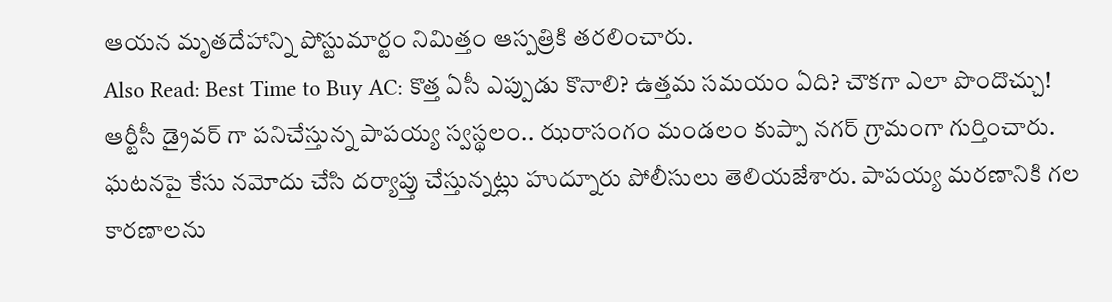ఆయన మృతదేహాన్ని పోస్టుమార్టం నిమిత్తం ఆస్పత్రికి తరలించారు.
Also Read: Best Time to Buy AC: కొత్త ఏసీ ఎప్పుడు కొనాలి? ఉత్తమ సమయం ఏది? చౌకగా ఎలా పొందొచ్చు!
ఆర్టీసీ డ్రైవర్ గా పనిచేస్తున్న పాపయ్య స్వస్థలం.. ఝరాసంగం మండలం కుప్పా నగర్ గ్రామంగా గుర్తించారు. ఘటనపై కేసు నమోదు చేసి దర్యాప్తు చేస్తున్నట్లు హుద్నూరు పోలీసులు తెలియజేశారు. పాపయ్య మరణానికి గల కారణాలను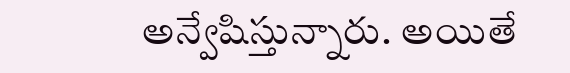అన్వేషిస్తున్నారు. అయితే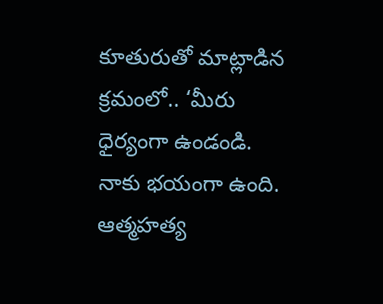కూతురుతో మాట్లాడిన క్రమంలో.. ‘మీరు ధైర్యంగా ఉండండి. నాకు భయంగా ఉంది. ఆత్మహత్య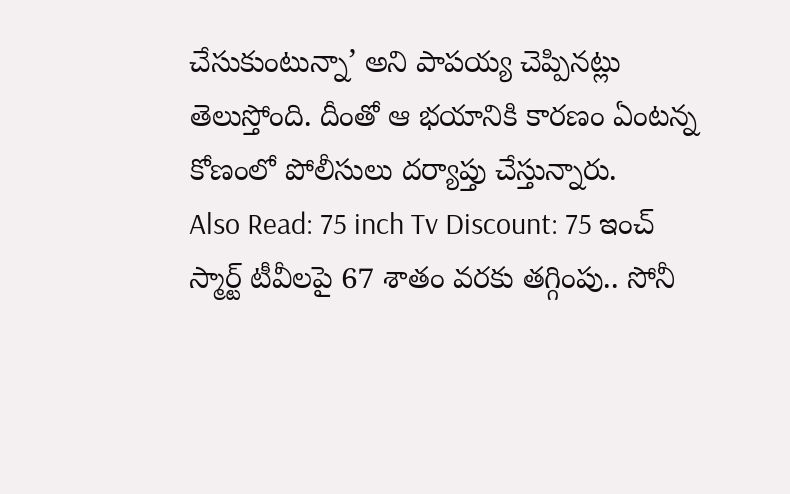చేసుకుంటున్నా’ అని పాపయ్య చెప్పినట్లు తెలుస్తోంది. దీంతో ఆ భయానికి కారణం ఏంటన్న కోణంలో పోలీసులు దర్యాప్తు చేస్తున్నారు.
Also Read: 75 inch Tv Discount: 75 ఇంచ్ స్మార్ట్ టీవీలపై 67 శాతం వరకు తగ్గింపు.. సోనీ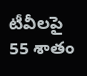టీవీలపై 55 శాతం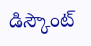డిస్కౌంట్